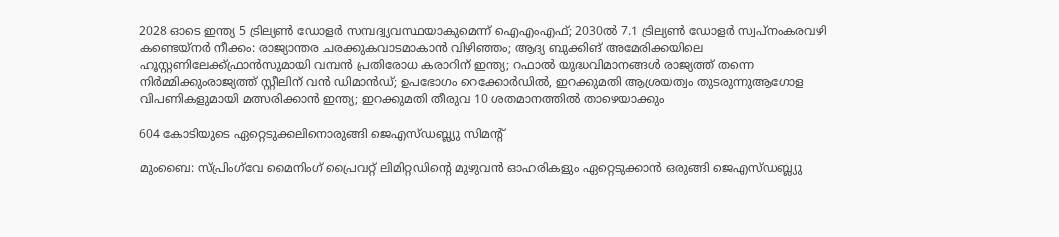2028 ഓടെ ഇന്ത്യ 5 ട്രില്യണ്‍ ഡോളര്‍ സമ്പദ്വ്യവസ്ഥയാകുമെന്ന് ഐഎംഎഫ്; 2030ല്‍ 7.1 ട്രില്യണ്‍ ഡോളര്‍ സ്വപ്നംകരവഴി കണ്ടെയ്നർ നീക്കം: രാജ്യാന്തര ചരക്കുകവാടമാകാൻ വിഴിഞ്ഞം; ആദ്യ ബുക്കിങ് അമേരിക്കയിലെ ഹൂസ്റ്റണിലേക്ക്ഫ്രാൻസുമായി വമ്പന്‍ പ്രതിരോധ കരാറിന് ഇന്ത്യ; റഫാല്‍ യുദ്ധവിമാനങ്ങള്‍ രാജ്യത്ത് തന്നെ നിര്‍മ്മിക്കുംരാജ്യത്ത് സ്റ്റീലിന് വൻ ഡിമാൻഡ്; ഉപഭോഗം റെക്കോർഡിൽ, ഇറക്കുമതി ആശ്രയത്വം തുടരുന്നുആഗോള വിപണികളുമായി മത്സരിക്കാൻ ഇന്ത്യ; ഇറക്കുമതി തീരുവ 10 ശതമാനത്തിൽ താഴെയാക്കും

604 കോടിയുടെ ഏറ്റെടുക്കലിനൊരുങ്ങി ജെഎസ്ഡബ്ല്യു സിമന്റ്

മുംബൈ: സ്പ്രിംഗ്‌വേ മൈനിംഗ് പ്രൈവറ്റ് ലിമിറ്റഡിന്റെ മുഴുവൻ ഓഹരികളും ഏറ്റെടുക്കാൻ ഒരുങ്ങി ജെഎസ്ഡബ്ല്യു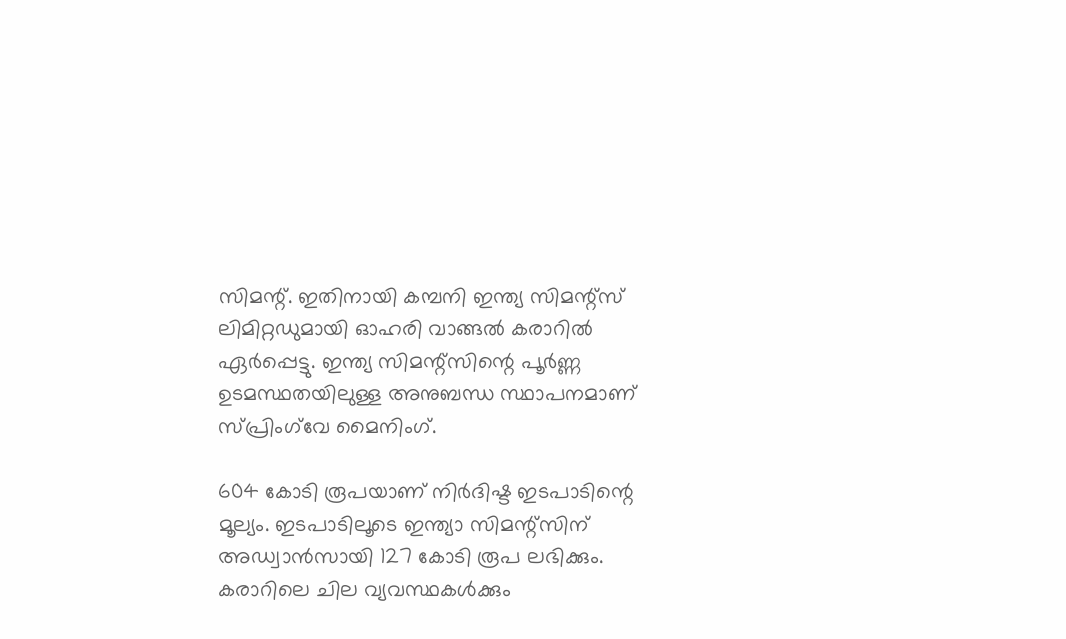സിമന്റ്. ഇതിനായി കമ്പനി ഇന്ത്യ സിമന്റ്‌സ് ലിമിറ്റഡുമായി ഓഹരി വാങ്ങൽ കരാറിൽ ഏർപ്പെട്ടു. ഇന്ത്യ സിമന്റ്‌സിന്റെ പൂർണ്ണ ഉടമസ്ഥതയിലുള്ള അനുബന്ധ സ്ഥാപനമാണ് സ്പ്രിംഗ്‌വേ മൈനിംഗ്.

604 കോടി രൂപയാണ് നിർദിഷ്ട ഇടപാടിന്റെ മൂല്യം. ഇടപാടിലൂടെ ഇന്ത്യാ സിമന്റ്‌സിന് അഡ്വാൻസായി 127 കോടി രൂപ ലഭിക്കും. കരാറിലെ ചില വ്യവസ്ഥകൾക്കും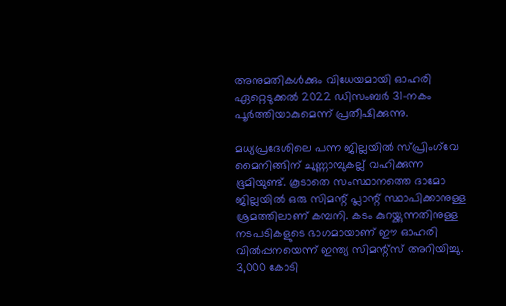അനുമതികൾക്കും വിധേയമായി ഓഹരി ഏറ്റെടുക്കൽ 2022 ഡിസംബർ 31-നകം പൂർത്തിയാകുമെന്ന് പ്രതീഷിക്കുന്നു.

മധ്യപ്രദേശിലെ പന്ന ജില്ലയിൽ സ്പ്രിംഗ്‌വേ മൈനിങ്ങിന് ചുണ്ണാമ്പുകല്ല് വഹിക്കുന്ന ഭൂമിയുണ്ട്. കൂടാതെ സംസ്ഥാനത്തെ ദാമോ ജില്ലയിൽ ഒരു സിമന്റ് പ്ലാന്റ് സ്ഥാപിക്കാനുള്ള ശ്രമത്തിലാണ് കമ്പനി. കടം കുറയ്ക്കുന്നതിനുള്ള നടപടികളുടെ ഭാഗമായാണ് ഈ ഓഹരി വിൽപ്പനയെന്ന് ഇന്ത്യ സിമന്റ്‌സ് അറിയിച്ചു. 3,000 കോടി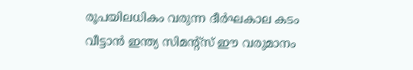രൂപയിലധികം വരുന്ന ദീർഘകാല കടം വീട്ടാൻ ഇന്ത്യ സിമന്റ്‌സ് ഈ വരുമാനം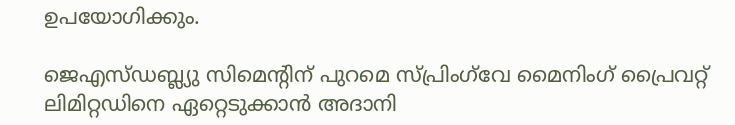ഉപയോഗിക്കും.

ജെഎസ്ഡബ്ല്യു സിമെന്റിന് പുറമെ സ്പ്രിംഗ്‌വേ മൈനിംഗ് പ്രൈവറ്റ് ലിമിറ്റഡിനെ ഏറ്റെടുക്കാൻ അദാനി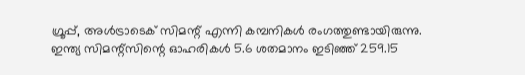ഗ്രൂപ്പ്, അൾട്രാടെക് സിമന്റ് എന്നി കമ്പനികൾ രംഗത്തുണ്ടായിരുന്നു. ഇന്ത്യ സിമന്റ്‌സിന്റെ ഓഹരികൾ 5.6 ശതമാനം ഇടിഞ്ഞ് 259.15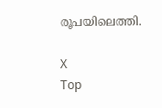രൂപയിലെത്തി.

X
Top